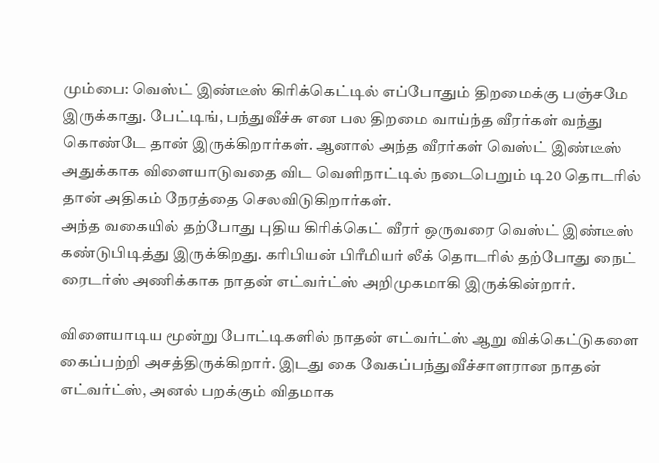மும்பை: வெஸ்ட் இண்டீஸ் கிரிக்கெட்டில் எப்போதும் திறமைக்கு பஞ்சமே இருக்காது. பேட்டிங், பந்துவீச்சு என பல திறமை வாய்ந்த வீரர்கள் வந்து கொண்டே தான் இருக்கிறார்கள். ஆனால் அந்த வீரர்கள் வெஸ்ட் இண்டீஸ் அதுக்காக விளையாடுவதை விட வெளிநாட்டில் நடைபெறும் டி20 தொடரில் தான் அதிகம் நேரத்தை செலவிடுகிறார்கள்.
அந்த வகையில் தற்போது புதிய கிரிக்கெட் வீரர் ஒருவரை வெஸ்ட் இண்டீஸ் கண்டுபிடித்து இருக்கிறது. கரிபியன் பிரீமியர் லீக் தொடரில் தற்போது நைட் ரைடர்ஸ் அணிக்காக நாதன் எட்வர்ட்ஸ் அறிமுகமாகி இருக்கின்றார்.

விளையாடிய மூன்று போட்டிகளில் நாதன் எட்வர்ட்ஸ் ஆறு விக்கெட்டுகளை கைப்பற்றி அசத்திருக்கிறார். இடது கை வேகப்பந்துவீச்சாளரான நாதன் எட்வர்ட்ஸ், அனல் பறக்கும் விதமாக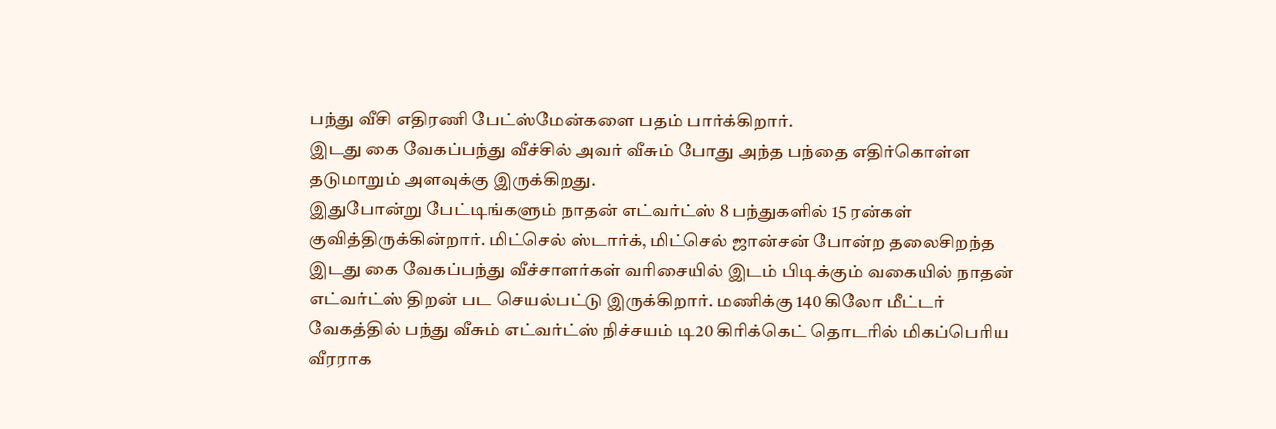பந்து வீசி எதிரணி பேட்ஸ்மேன்களை பதம் பார்க்கிறார்.
இடது கை வேகப்பந்து வீச்சில் அவர் வீசும் போது அந்த பந்தை எதிர்கொள்ள தடுமாறும் அளவுக்கு இருக்கிறது.
இதுபோன்று பேட்டிங்களும் நாதன் எட்வர்ட்ஸ் 8 பந்துகளில் 15 ரன்கள் குவித்திருக்கின்றார். மிட்செல் ஸ்டார்க், மிட்செல் ஜான்சன் போன்ற தலைசிறந்த இடது கை வேகப்பந்து வீச்சாளர்கள் வரிசையில் இடம் பிடிக்கும் வகையில் நாதன் எட்வர்ட்ஸ் திறன் பட செயல்பட்டு இருக்கிறார். மணிக்கு 140 கிலோ மீட்டர் வேகத்தில் பந்து வீசும் எட்வர்ட்ஸ் நிச்சயம் டி20 கிரிக்கெட் தொடரில் மிகப்பெரிய வீரராக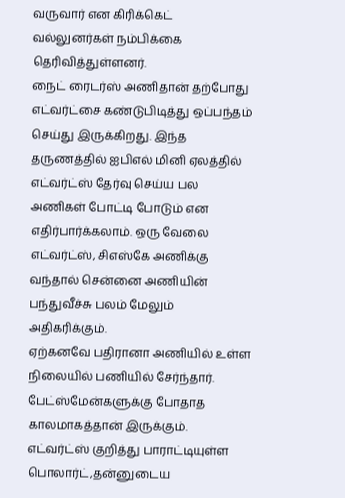வருவார் என கிரிக்கெட் வல்லுனர்கள் நம்பிக்கை தெரிவித்துள்ளனர்.
நைட் ரைடர்ஸ் அணிதான் தற்போது எட்வர்ட்சை கண்டுபிடித்து ஒப்பந்தம் செய்து இருக்கிறது. இந்த தருணத்தில் ஐபிஎல் மினி ஏலத்தில் எட்வர்ட்ஸ் தேர்வு செய்ய பல அணிகள் போட்டி போடும் என எதிர்பார்க்கலாம். ஒரு வேலை எட்வர்ட்ஸ், சிஎஸ்கே அணிக்கு வந்தால் சென்னை அணியின் பந்துவீச்சு பலம் மேலும் அதிகரிக்கும்.
ஏற்கனவே பதிரானா அணியில் உள்ள நிலையில் பணியில் சேர்ந்தார். பேட்ஸ்மேன்களுக்கு போதாத காலமாகத்தான் இருக்கும். எட்வர்ட்ஸ் குறித்து பாராட்டியுள்ள பொலார்ட்,தன்னுடைய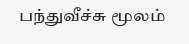பந்துவீச்சு மூலம்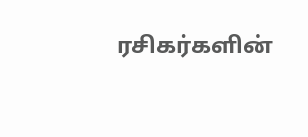ரசிகர்களின்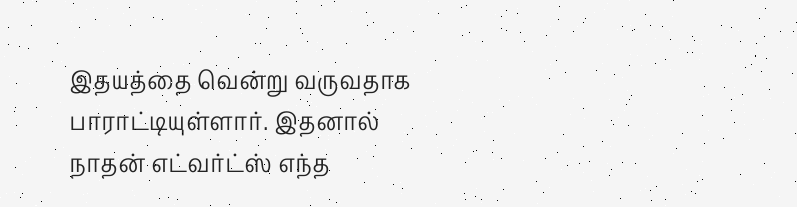இதயத்தை வென்று வருவதாக பாராட்டியுள்ளார். இதனால் நாதன் எட்வர்ட்ஸ் எந்த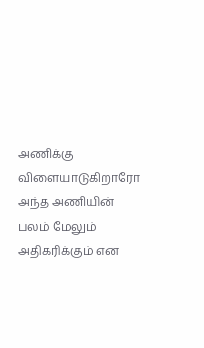அணிக்கு விளையாடுகிறாரோ அந்த அணியின் பலம் மேலும் அதிகரிக்கும் என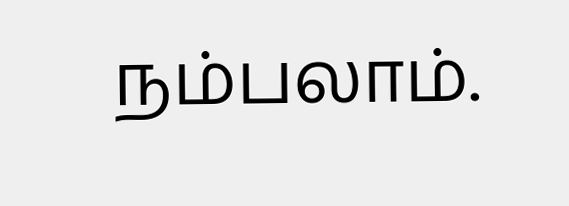நம்பலாம்.